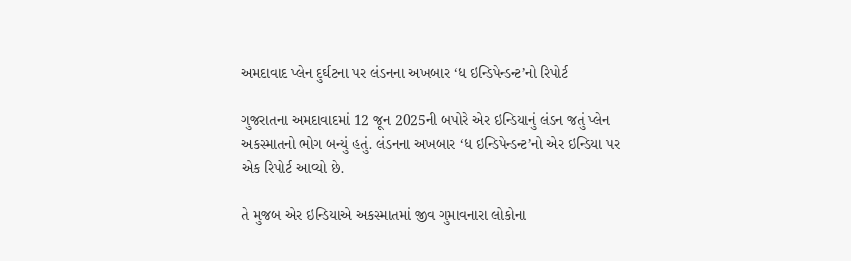અમદાવાદ પ્લેન દુર્ઘટના પર લંડનના અખબાર ‘ધ ઇન્ડિપેન્ડન્ટ’નો રિપોર્ટ

ગુજરાતના અમદાવાદમાં 12 જૂન 2025ની બપોરે એર ઇન્ડિયાનું લંડન જતું પ્લેન અકસ્માતનો ભોગ બન્યું હતું. લંડનના અખબાર ‘ધ ઇન્ડિપેન્ડન્ટ’નો એર ઇન્ડિયા પર એક રિપોર્ટ આવ્યો છે.

તે મુજબ એર ઇન્ડિયાએ અકસ્માતમાં જીવ ગુમાવનારા લોકોના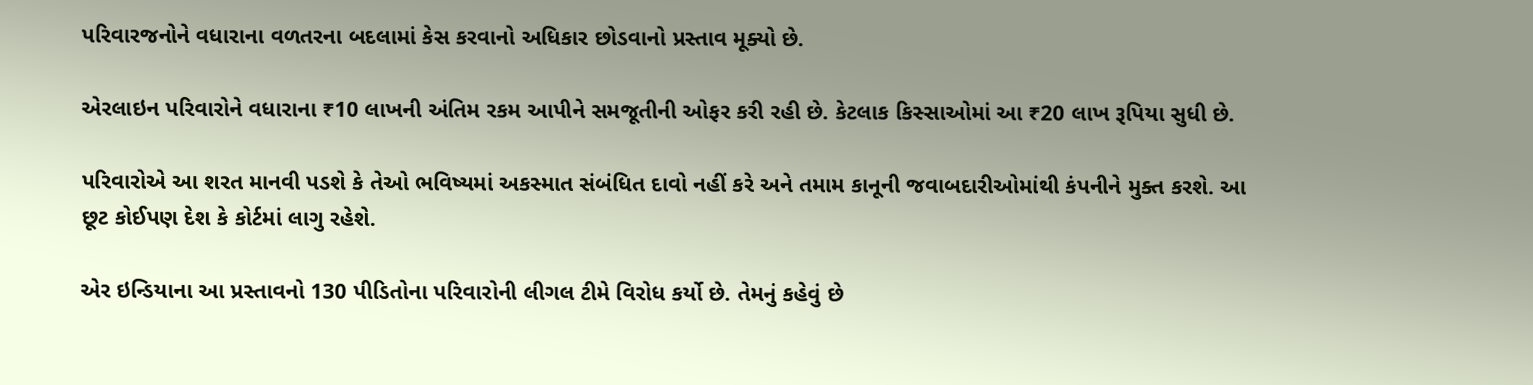પરિવારજનોને વધારાના વળતરના બદલામાં કેસ કરવાનો અધિકાર છોડવાનો પ્રસ્તાવ મૂક્યો છે.

એરલાઇન પરિવારોને વધારાના ₹10 લાખની અંતિમ રકમ આપીને સમજૂતીની ઓફર કરી રહી છે. કેટલાક કિસ્સાઓમાં આ ₹20 લાખ રૂપિયા સુધી છે.

પરિવારોએ આ શરત માનવી પડશે કે તેઓ ભવિષ્યમાં અકસ્માત સંબંધિત દાવો નહીં કરે અને તમામ કાનૂની જવાબદારીઓમાંથી કંપનીને મુક્ત કરશે. આ છૂટ કોઈપણ દેશ કે કોર્ટમાં લાગુ રહેશે.

એર ઇન્ડિયાના આ પ્રસ્તાવનો 130 પીડિતોના પરિવારોની લીગલ ટીમે વિરોધ કર્યો છે. તેમનું કહેવું છે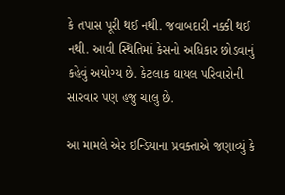કે તપાસ પૂરી થઈ નથી. જવાબદારી નક્કી થઈ નથી. આવી સ્થિતિમાં કેસનો અધિકાર છોડવાનું કહેવું અયોગ્ય છે. કેટલાક ઘાયલ પરિવારોની સારવાર પણ હજુ ચાલુ છે.

આ મામલે એર ઇન્ડિયાના પ્રવક્તાએ જણાવ્યું કે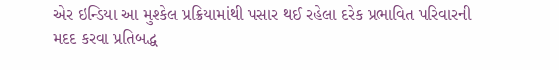એર ઇન્ડિયા આ મુશ્કેલ પ્રક્રિયામાંથી પસાર થઈ રહેલા દરેક પ્રભાવિત પરિવારની મદદ કરવા પ્રતિબદ્ધ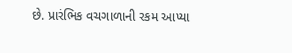છે. પ્રારંભિક વચગાળાની રકમ આપ્યા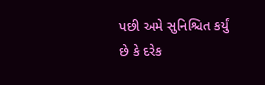પછી અમે સુનિશ્ચિત કર્યું છે કે દરેક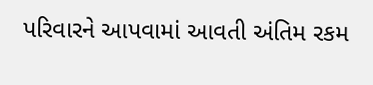પરિવારને આપવામાં આવતી અંતિમ રકમ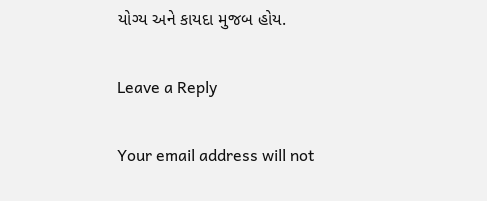યોગ્ય અને કાયદા મુજબ હોય.

Leave a Reply

Your email address will not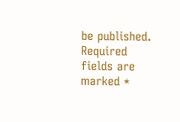be published. Required fields are marked *